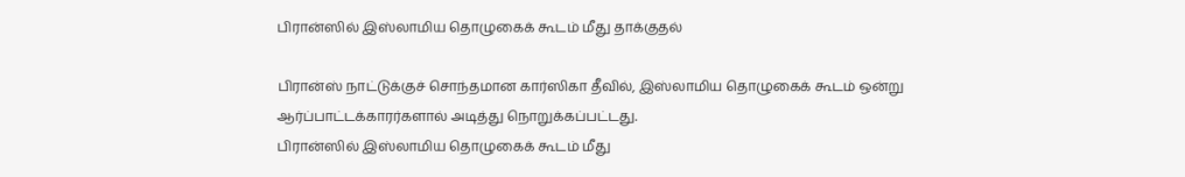பிரான்ஸில் இஸ்லாமிய தொழுகைக் கூடம் மீது தாக்குதல்

பிரான்ஸ் நாட்டுக்குச் சொந்தமான கார்ஸிகா தீவில், இஸ்லாமிய தொழுகைக் கூடம் ஒன்று ஆர்ப்பாட்டக்காரர்களால் அடித்து நொறுக்கப்பட்டது.
பிரான்ஸில் இஸ்லாமிய தொழுகைக் கூடம் மீது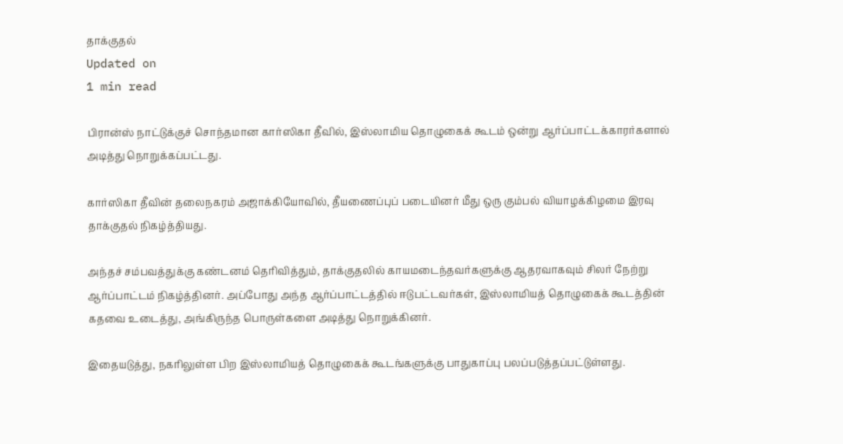தாக்குதல்
Updated on
1 min read

பிரான்ஸ் நாட்டுக்குச் சொந்தமான கார்ஸிகா தீவில், இஸ்லாமிய தொழுகைக் கூடம் ஒன்று ஆர்ப்பாட்டக்காரர்களால் அடித்து நொறுக்கப்பட்டது.

கார்ஸிகா தீவின் தலைநகரம் அஜாக்கியோவில், தீயணைப்புப் படையினர் மீது ஒரு கும்பல் வியாழக்கிழமை இரவு தாக்குதல் நிகழ்த்தியது.

அந்தச் சம்பவத்துக்கு கண்டனம் தெரிவித்தும், தாக்குதலில் காயமடைந்தவர்களுக்கு ஆதரவாகவும் சிலர் நேற்று ஆர்ப்பாட்டம் நிகழ்த்தினர். அப்போது அந்த ஆர்ப்பாட்டத்தில் ஈடுபட்டவர்கள், இஸ்லாமியத் தொழுகைக் கூடத்தின் கதவை உடைத்து, அங்கிருந்த பொருள்களை அடித்து நொறுக்கினர்.

இதையடுத்து, நகரிலுள்ள பிற இஸ்லாமியத் தொழுகைக் கூடங்களுக்கு பாதுகாப்பு பலப்படுத்தப்பட்டுள்ளது.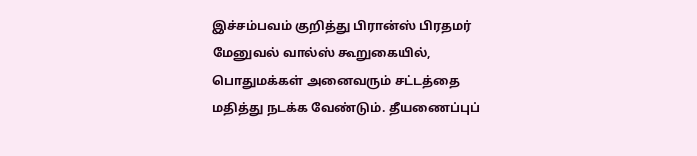இச்சம்பவம் குறித்து பிரான்ஸ் பிரதமர் மேனுவல் வால்ஸ் கூறுகையில், பொதுமக்கள் அனைவரும் சட்டத்தை மதித்து நடக்க வேண்டும். தீயணைப்புப்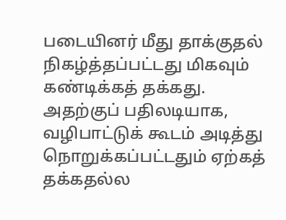படையினர் மீது தாக்குதல் நிகழ்த்தப்பட்டது மிகவும் கண்டிக்கத் தக்கது. அதற்குப் பதிலடியாக, வழிபாட்டுக் கூடம் அடித்து நொறுக்கப்பட்டதும் ஏற்கத் தக்கதல்ல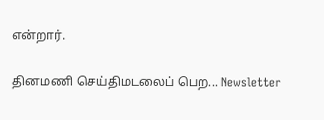என்றார்.

தினமணி செய்திமடலைப் பெற... Newsletter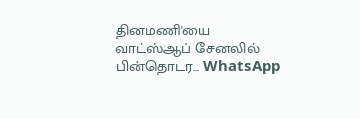தினமணி'யை வாட்ஸ்ஆப் சேனலில் பின்தொடர... WhatsApp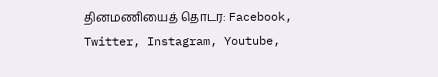தினமணியைத் தொடர: Facebook, Twitter, Instagram, Youtube,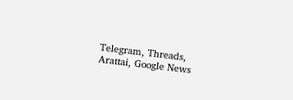Telegram, Threads, Arattai, Google News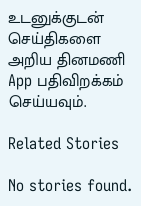உடனுக்குடன் செய்திகளை அறிய தினமணி App பதிவிறக்கம் செய்யவும்.

Related Stories

No stories found.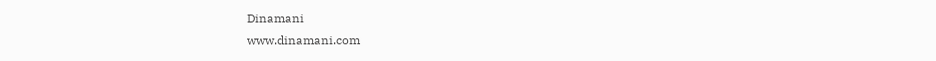Dinamani
www.dinamani.com